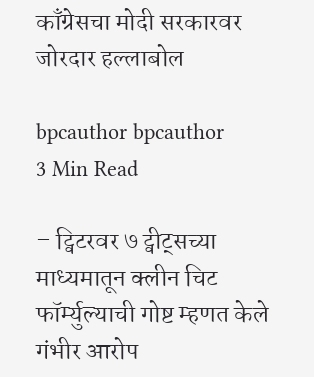काँग्रेसचा मोदी सरकारवर जोरदार हल्लाबोल

bpcauthor bpcauthor
3 Min Read

– ट्विटरवर ७ ट्वीट्सच्या माध्यमातून क्लीन चिट फॉर्म्युल्याची गोष्ट म्हणत केले गंभीर आरोप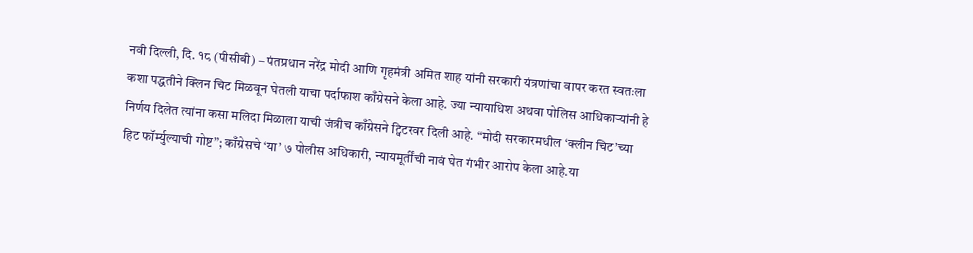नवी दिल्ली, दि. १८ (पीसीबी) – पंतप्रधान नरेंद्र मोदी आणि गृहमंत्री अमित शाह यांनी सरकारी यंत्रणांचा वापर करत स्वतःला कशा पद्धतीने क्लिन चिट मिळवून घेतली याचा पर्दाफाश काँग्रेसने केला आहे. ज्या न्यायाधिश अथवा पोलिस आधिकाऱ्यांनी हे निर्णय दिलेत त्यांना कसा मलिदा मिळाला याची जंत्रीच काँग्रेसने ट्विटरवर दिली आहे. “मोदी सरकारमधील ‘क्लीन चिट’च्या हिट फॉर्म्युल्याची गोष्ट”; काँग्रेसचे ‘या’ ७ पोलीस अधिकारी, न्यायमूर्तींची नावं घेत गंभीर आरोप केला आहे.या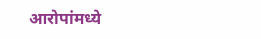आरोपांमध्ये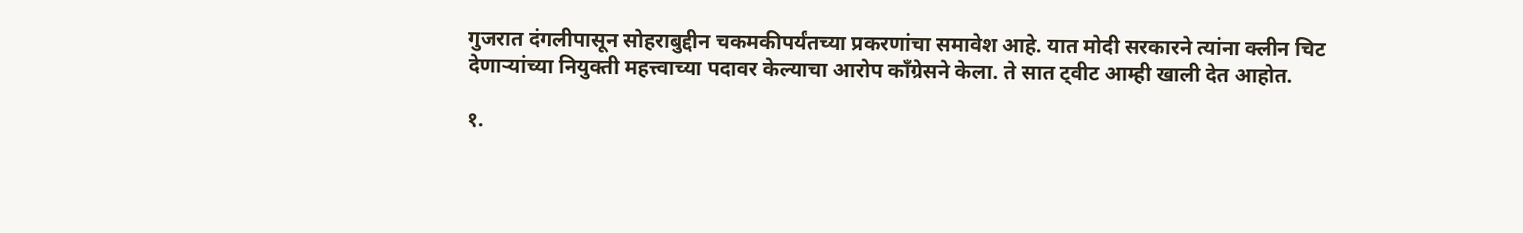गुजरात दंगलीपासून सोहराबुद्दीन चकमकीपर्यंतच्या प्रकरणांचा समावेश आहे. यात मोदी सरकारने त्यांना क्लीन चिट देणाऱ्यांच्या नियुक्ती महत्त्वाच्या पदावर केल्याचा आरोप काँग्रेसने केला. ते सात ट्वीट आम्ही खाली देत आहोत.

१.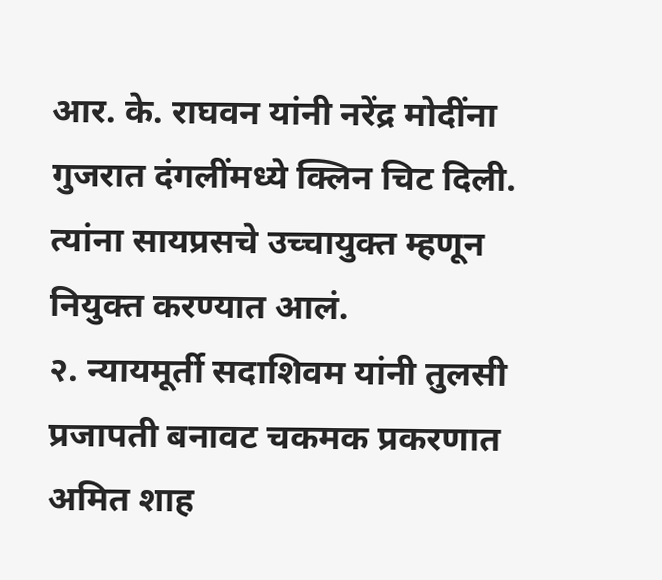आर. के. राघवन यांनी नरेंद्र मोदींना गुजरात दंगलींमध्ये क्लिन चिट दिली. त्यांना सायप्रसचे उच्चायुक्त म्हणून नियुक्त करण्यात आलं.
२. न्यायमूर्ती सदाशिवम यांनी तुलसी प्रजापती बनावट चकमक प्रकरणात अमित शाह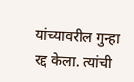यांच्यावरील गुन्हा रद्द केला. त्यांची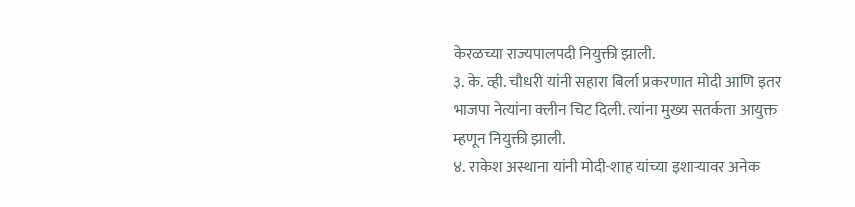केरळच्या राज्यपालपदी नियुक्ती झाली.
३. के. व्ही. चौधरी यांनी सहारा बिर्ला प्रकरणात मोदी आणि इतर भाजपा नेत्यांना क्लीन चिट दिली. त्यांना मुख्य सतर्कता आयुक्त म्हणून नियुक्ती झाली.
४. राकेश अस्थाना यांनी मोदी-शाह यांच्या इशाऱ्यावर अनेक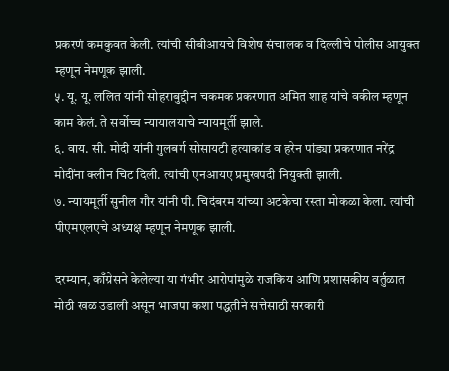प्रकरणं कमकुवत केली. त्यांची सीबीआयचे विशेष संचालक व दिल्लीचे पोलीस आयुक्त म्हणून नेमणूक झाली.
५. यू. यू. ललित यांनी सोहराबुद्दीन चकमक प्रकरणात अमित शाह यांचे वकील म्हणून काम केलं. ते सर्वोच्च न्यायालयाचे न्यायमूर्ती झाले.
६. वाय. सी. मोदी यांनी गुलबर्ग सोसायटी हत्याकांड व हरेन पांड्या प्रकरणात नरेंद्र मोदींना क्लीन चिट दिली. त्यांची एनआयए प्रमुखपदी नियुक्ती झाली.
७. न्यायमूर्ती सुनील गौर यांनी पी. चिदंबरम यांच्या अटकेचा रस्ता मोकळा केला. त्यांची पीएमएलएचे अध्यक्ष म्हणून नेमणूक झाली.

दरम्यान, काँग्रेसने केलेल्या या गंभीर आरोपांमुळे राजकिय आणि प्रशासकीय वर्तुळात मोठी खळ उडाली असून भाजपा कशा पद्धतीने सत्तेसाठी सरकारी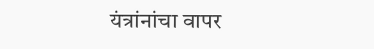यंत्रांनांचा वापर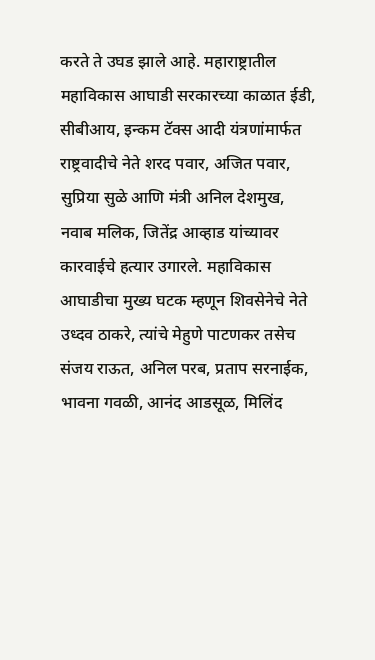करते ते उघड झाले आहे. महाराष्ट्रातील महाविकास आघाडी सरकारच्या काळात ईडी, सीबीआय, इन्कम टॅक्स आदी यंत्रणांमार्फत राष्ट्रवादीचे नेते शरद पवार, अजित पवार, सुप्रिया सुळे आणि मंत्री अनिल देशमुख, नवाब मलिक, जितेंद्र आव्हाड यांच्यावर कारवाईचे हत्यार उगारले. महाविकास आघाडीचा मुख्य घटक म्हणून शिवसेनेचे नेते उध्दव ठाकरे, त्यांचे मेहुणे पाटणकर तसेच संजय राऊत, अनिल परब, प्रताप सरनाईक, भावना गवळी, आनंद आडसूळ, मिलिंद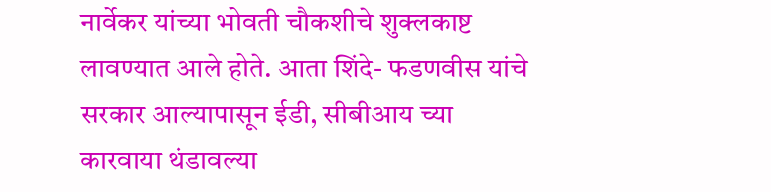नार्वेकर यांच्या भोवती चौकशीचे शुक्लकाष्ट लावण्यात आले होते. आता शिंदे- फडणवीस यांचे सरकार आल्यापासून ईडी, सीबीआय च्या कारवाया थंडावल्या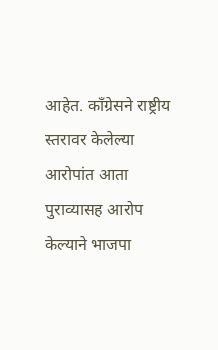आहेत. काँग्रेसने राष्ट्रीय स्तरावर केलेल्या आरोपांत आता पुराव्यासह आरोप केल्याने भाजपा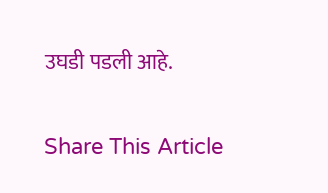उघडी पडली आहे.

Share This Article